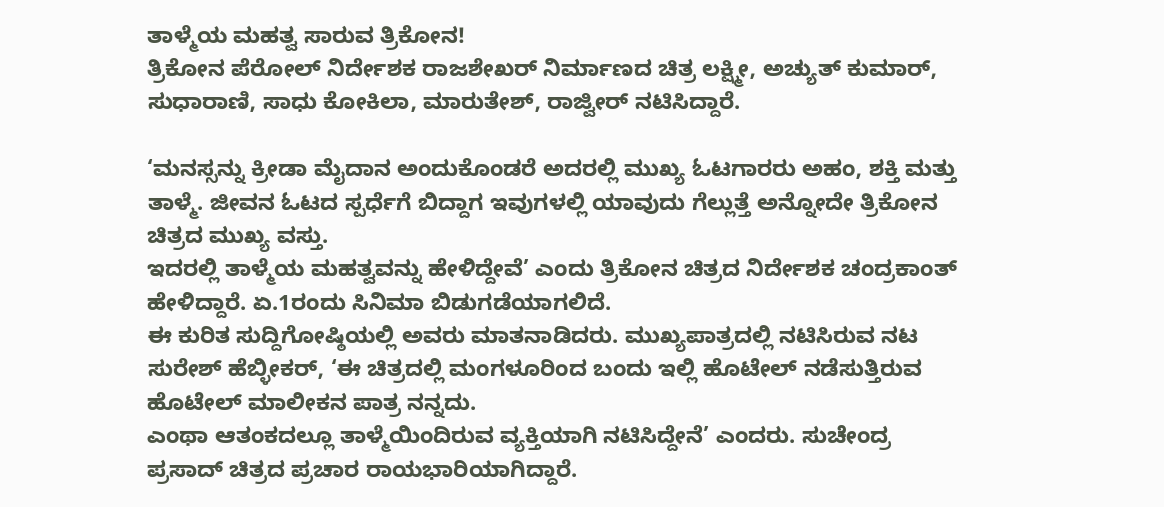ತಾಳ್ಮೆಯ ಮಹತ್ವ ಸಾರುವ ತ್ರಿಕೋನ!
ತ್ರಿಕೋನ ಪೆರೋಲ್ ನಿರ್ದೇಶಕ ರಾಜಶೇಖರ್ ನಿರ್ಮಾಣದ ಚಿತ್ರ ಲಕ್ಷ್ಮೀ, ಅಚ್ಯುತ್ ಕುಮಾರ್, ಸುಧಾರಾಣಿ, ಸಾಧು ಕೋಕಿಲಾ, ಮಾರುತೇಶ್, ರಾಜ್ವೀರ್ ನಟಿಸಿದ್ದಾರೆ.

‘ಮನಸ್ಸನ್ನು ಕ್ರೀಡಾ ಮೈದಾನ ಅಂದುಕೊಂಡರೆ ಅದರಲ್ಲಿ ಮುಖ್ಯ ಓಟಗಾರರು ಅಹಂ, ಶಕ್ತಿ ಮತ್ತು ತಾಳ್ಮೆ. ಜೀವನ ಓಟದ ಸ್ಪರ್ಧೆಗೆ ಬಿದ್ದಾಗ ಇವುಗಳಲ್ಲಿ ಯಾವುದು ಗೆಲ್ಲುತ್ತೆ ಅನ್ನೋದೇ ತ್ರಿಕೋನ ಚಿತ್ರದ ಮುಖ್ಯ ವಸ್ತು.
ಇದರಲ್ಲಿ ತಾಳ್ಮೆಯ ಮಹತ್ವವನ್ನು ಹೇಳಿದ್ದೇವೆ’ ಎಂದು ತ್ರಿಕೋನ ಚಿತ್ರದ ನಿರ್ದೇಶಕ ಚಂದ್ರಕಾಂತ್ ಹೇಳಿದ್ದಾರೆ. ಏ.1ರಂದು ಸಿನಿಮಾ ಬಿಡುಗಡೆಯಾಗಲಿದೆ.
ಈ ಕುರಿತ ಸುದ್ದಿಗೋಷ್ಠಿಯಲ್ಲಿ ಅವರು ಮಾತನಾಡಿದರು. ಮುಖ್ಯಪಾತ್ರದಲ್ಲಿ ನಟಿಸಿರುವ ನಟ ಸುರೇಶ್ ಹೆಬ್ಳೀಕರ್, ‘ಈ ಚಿತ್ರದಲ್ಲಿ ಮಂಗಳೂರಿಂದ ಬಂದು ಇಲ್ಲಿ ಹೊಟೇಲ್ ನಡೆಸುತ್ತಿರುವ ಹೊಟೇಲ್ ಮಾಲೀಕನ ಪಾತ್ರ ನನ್ನದು.
ಎಂಥಾ ಆತಂಕದಲ್ಲೂ ತಾಳ್ಮೆಯಿಂದಿರುವ ವ್ಯಕ್ತಿಯಾಗಿ ನಟಿಸಿದ್ದೇನೆ’ ಎಂದರು. ಸುಚೇಂದ್ರ ಪ್ರಸಾದ್ ಚಿತ್ರದ ಪ್ರಚಾರ ರಾಯಭಾರಿಯಾಗಿದ್ದಾರೆ.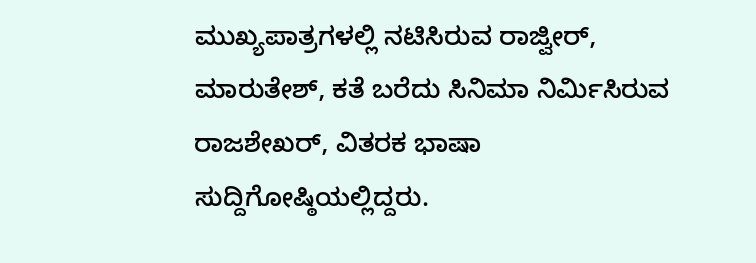ಮುಖ್ಯಪಾತ್ರಗಳಲ್ಲಿ ನಟಿಸಿರುವ ರಾಜ್ವೀರ್, ಮಾರುತೇಶ್, ಕತೆ ಬರೆದು ಸಿನಿಮಾ ನಿರ್ಮಿಸಿರುವ ರಾಜಶೇಖರ್, ವಿತರಕ ಭಾಷಾ ಸುದ್ದಿಗೋಷ್ಠಿಯಲ್ಲಿದ್ದರು.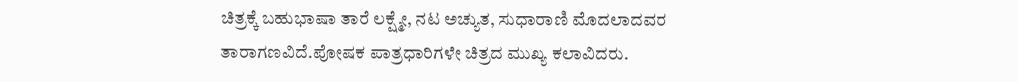ಚಿತ್ರಕ್ಕೆ ಬಹುಭಾಷಾ ತಾರೆ ಲಕ್ಷ್ಮೇ, ನಟ ಅಚ್ಯುತ, ಸುಧಾರಾಣಿ ಮೊದಲಾದವರ ತಾರಾಗಣವಿದೆ.ಪೋಷಕ ಪಾತ್ರಧಾರಿಗಳೇ ಚಿತ್ರದ ಮುಖ್ಯ ಕಲಾವಿದರು.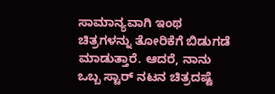ಸಾಮಾನ್ಯವಾಗಿ ಇಂಥ ಚಿತ್ರಗಳನ್ನು ತೋರಿಕೆಗೆ ಬಿಡುಗಡೆ ಮಾಡುತ್ತಾರೆ. ಆದರೆ, ನಾನು ಒಬ್ಬ ಸ್ಟಾರ್ ನಟನ ಚಿತ್ರದಷ್ಟೆ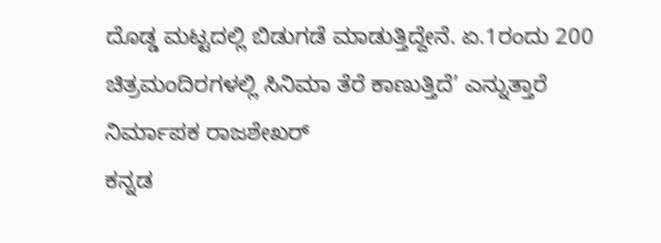ದೊಡ್ಡ ಮಟ್ಟದಲ್ಲಿ ಬಿಡುಗಡೆ ಮಾಡುತ್ತಿದ್ದೇನೆ. ಏ.1ರಂದು 200 ಚಿತ್ರಮಂದಿರಗಳಲ್ಲಿ ಸಿನಿಮಾ ತೆರೆ ಕಾಣುತ್ತಿದೆ’ ಎನ್ನುತ್ತಾರೆ ನಿರ್ಮಾಪಕ ರಾಜಶೇಖರ್
ಕನ್ನಡ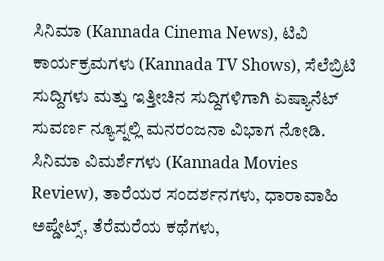ಸಿನಿಮಾ (Kannada Cinema News), ಟಿವಿ ಕಾರ್ಯಕ್ರಮಗಳು (Kannada TV Shows), ಸೆಲೆಬ್ರಿಟಿ ಸುದ್ದಿಗಳು ಮತ್ತು ಇತ್ತೀಚಿನ ಸುದ್ದಿಗಳಿಗಾಗಿ ಏಷ್ಯಾನೆಟ್ ಸುವರ್ಣ ನ್ಯೂಸ್ನಲ್ಲಿ ಮನರಂಜನಾ ವಿಭಾಗ ನೋಡಿ. ಸಿನಿಮಾ ವಿಮರ್ಶೆಗಳು (Kannada Movies Review), ತಾರೆಯರ ಸಂದರ್ಶನಗಳು, ಧಾರಾವಾಹಿ ಅಪ್ಡೇಟ್ಸ್, ತೆರೆಮರೆಯ ಕಥೆಗಳು,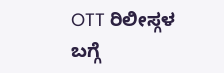OTT ರಿಲೀಸ್ಗಳ ಬಗ್ಗೆ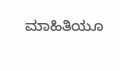ಮಾಹಿತಿಯೂ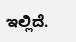ಇಲ್ಲಿದೆ.